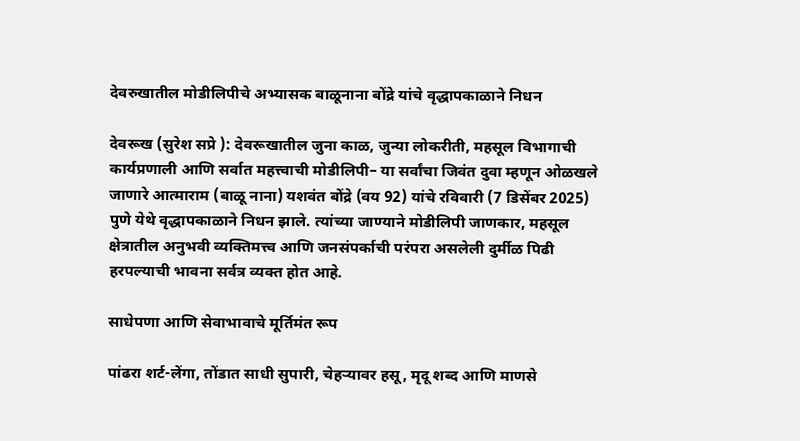देवरुखातील मोडीलिपीचे अभ्यासक बाळूनाना बोंद्रे यांचे वृद्धापकाळाने निधन

देवरूख (सुरेश सप्रे ): देवरूखातील जुना काळ, जुन्या लोकरीती, महसूल विभागाची कार्यप्रणाली आणि सर्वात महत्त्वाची मोडीलिपी– या सर्वांचा जिवंत दुवा म्हणून ओळखले जाणारे आत्माराम (बाळू नाना) यशवंत बोंद्रे (वय 92) यांचे रविवारी (7 डिसेंबर 2025) पुणे येथे वृद्धापकाळाने निधन झाले. त्यांच्या जाण्याने मोडीलिपी जाणकार, महसूल क्षेत्रातील अनुभवी व्यक्तिमत्त्व आणि जनसंपर्काची परंपरा असलेली दुर्मीळ पिढी हरपल्याची भावना सर्वत्र व्यक्त होत आहे.

साधेपणा आणि सेवाभावाचे मूर्तिमंत रूप

पांढरा शर्ट-लेंगा, तोंडात साधी सुपारी, चेहऱ्यावर हसू, मृदू शब्द आणि माणसे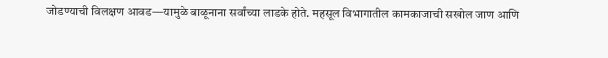जोडण्याची विलक्षण आवड—यामुळे बाळूनाना सर्वांच्या लाडके होते. महसूल विभागातील कामकाजाची सखोल जाण आणि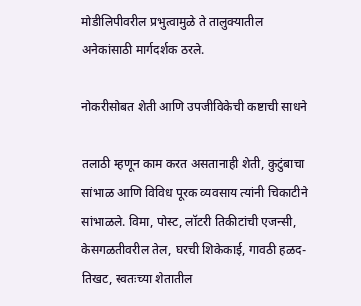मोडीलिपीवरील प्रभुत्वामुळे ते तालुक्यातील अनेकांसाठी मार्गदर्शक ठरले.

नोकरीसोबत शेती आणि उपजीविकेची कष्टाची साधने

तलाठी म्हणून काम करत असतानाही शेती, कुटुंबाचा सांभाळ आणि विविध पूरक व्यवसाय त्यांनी चिकाटीने सांभाळले. विमा, पोस्ट, लॉटरी तिकीटांची एजन्सी, केसगळतीवरील तेल, घरची शिकेकाई, गावठी हळद-तिखट, स्वतःच्या शेतातील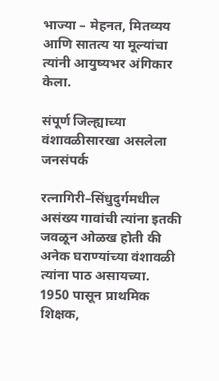भाज्या – मेहनत, मितव्यय आणि सातत्य या मूल्यांचा त्यांनी आयुष्यभर अंगिकार केला.

संपूर्ण जिल्ह्याच्या वंशावळीसारखा असलेला जनसंपर्क

रत्नागिरी–सिंधुदुर्गमधील असंख्य गावांची त्यांना इतकी जवळून ओळख होती की अनेक घराण्यांच्या वंशावळी त्यांना पाठ असायच्या. 1950 पासून प्राथमिक शिक्षक,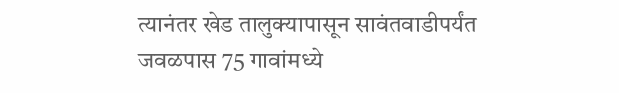त्यानंतर खेड तालुक्यापासून सावंतवाडीपर्यंत जवळपास 75 गावांमध्ये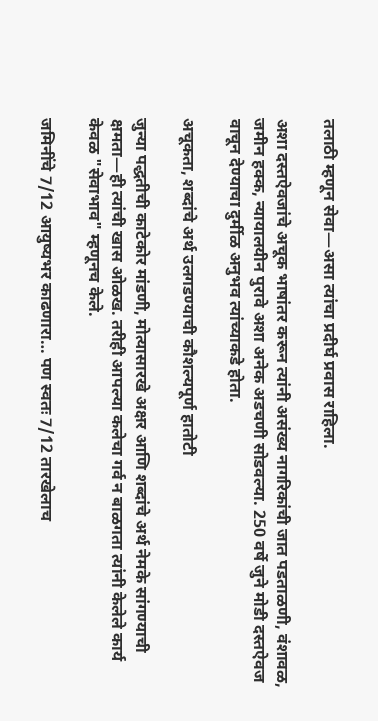तलाठी म्हणून सेवा—असा त्यांचा प्रदीर्घ प्रवास राहिला.

अशा दस्तऐवजांचे अचूक भाषांतर करून त्यांनी असंख्य नागरिकांची जात पडताळणी, वंशावळ, जमीन हक्क, न्यायालयीन पुरावे अशा अनेक अडचणी सोडवल्या. 250 वर्षे जुने मोडी दस्तऐवज वाचून देण्याचा दुर्मीळ अनुभव त्यांच्याकडे होता.

अचूकता, शब्दांचे अर्थ उलगडण्याची कौशल्यपूर्ण हातोटी

जुन्या पद्धतीची काटेकोर मांडणी, मोत्यासारखे अक्षर आणि शब्दांचे अर्थ नेमके सांगण्याची क्षमता—ही त्यांची खास ओळख. तरीही आपल्या कलेचा गर्व न बाळगता त्यांनी केलेले कार्य केवळ "सेवाभाव" म्हणूनच केले.

जमिनींचे 7/12 आयुष्यभर काढणारा… पण स्वतः 7/12 तारखेलाच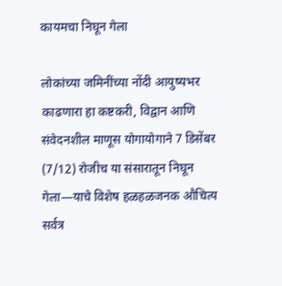कायमचा निघून गेला

लोकांच्या जमिनींच्या नोंदी आयुष्यभर काढणारा हा कष्टकरी, विद्वान आणि संवेदनशील माणूस योगायोगाने 7 डिसेंबर (7/12) रोजीच या संसारातून निघून गेला—याचे विशेष हळहळजनक औचित्य सर्वत्र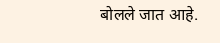बोलले जात आहे.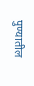पुण्यातील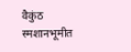वैकुंठ स्मशानभूमीत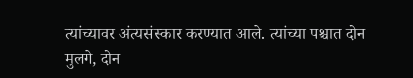त्यांच्यावर अंत्यसंस्कार करण्यात आले. त्यांच्या पश्चात दोन मुलगे, दोन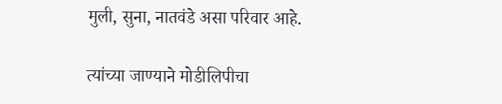मुली, सुना, नातवंडे असा परिवार आहे.

त्यांच्या जाण्याने मोडीलिपीचा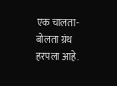एक चालता-बोलता ग्रंथ हरपला आहे.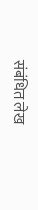संबंधित लेख